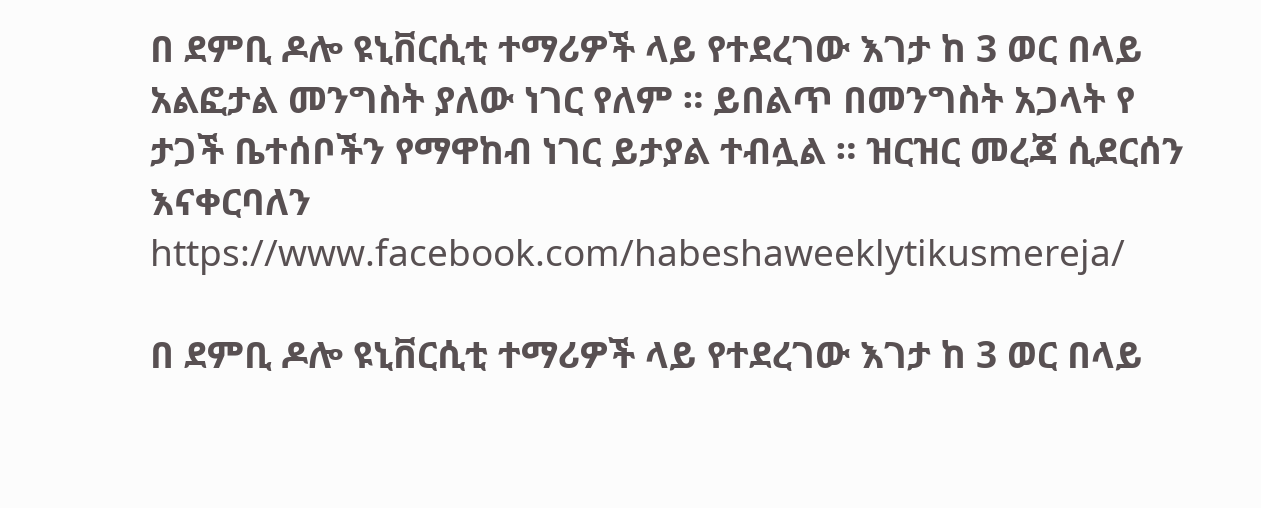በ ደምቢ ዶሎ ዩኒቨርሲቲ ተማሪዎች ላይ የተደረገው እገታ ከ 3 ወር በላይ አልፎታል መንግስት ያለው ነገር የለም ። ይበልጥ በመንግስት አጋላት የ ታጋች ቤተሰቦችን የማዋከብ ነገር ይታያል ተብሏል ። ዝርዝር መረጃ ሲደርሰን እናቀርባለን
https://www.facebook.com/habeshaweeklytikusmereja/

በ ደምቢ ዶሎ ዩኒቨርሲቲ ተማሪዎች ላይ የተደረገው እገታ ከ 3 ወር በላይ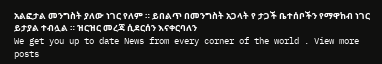አልፎታል መንግስት ያለው ነገር የለም ። ይበልጥ በመንግስት አጋላት የ ታጋች ቤተሰቦችን የማዋከብ ነገር ይታያል ተብሏል ። ዝርዝር መረጃ ሲደርሰን እናቀርባለን
We get you up to date News from every corner of the world . View more posts